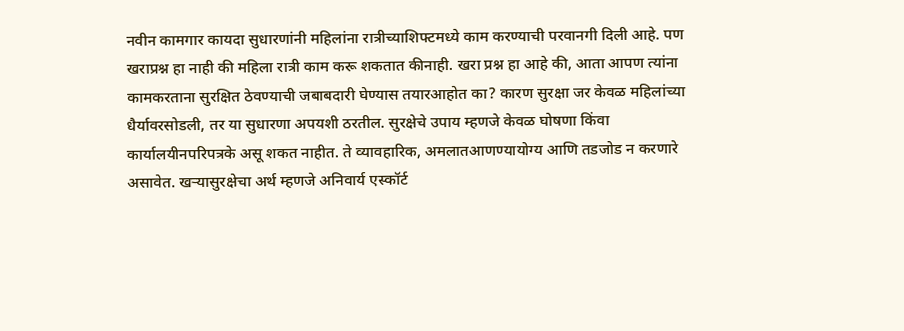नवीन कामगार कायदा सुधारणांनी महिलांना रात्रीच्याशिफ्टमध्ये काम करण्याची परवानगी दिली आहे. पण खराप्रश्न हा नाही की महिला रात्री काम करू शकतात कीनाही. खरा प्रश्न हा आहे की, आता आपण त्यांना कामकरताना सुरक्षित ठेवण्याची जबाबदारी घेण्यास तयारआहोत का? कारण सुरक्षा जर केवळ महिलांच्या धैर्यावरसोडली, तर या सुधारणा अपयशी ठरतील. सुरक्षेचे उपाय म्हणजे केवळ घोषणा किंवा कार्यालयीनपरिपत्रके असू शकत नाहीत. ते व्यावहारिक, अमलातआणण्यायोग्य आणि तडजोड न करणारे असावेत. खऱ्यासुरक्षेचा अर्थ म्हणजे अनिवार्य एस्कॉर्ट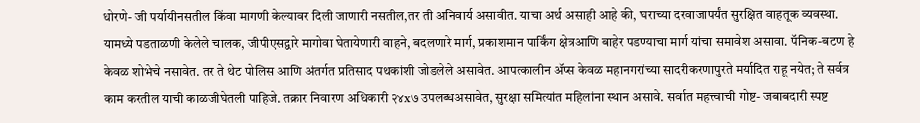धोरणे- जी पर्यायीनसतील किंवा मागणी केल्यावर दिली जाणारी नसतील,तर ती अनिवार्य असावीत. याचा अर्थ असाही आहे की, घराच्या दरवाजापर्यंत सुरक्षित वाहतूक व्यवस्था. यामध्ये पडताळणी केलेले चालक, जीपीएसद्वारे मागोवा घेतायेणारी वाहने, बदलणारे मार्ग, प्रकाशमान पार्किंग क्षेत्रआणि बाहेर पडण्याचा मार्ग यांचा समावेश असावा. पॅनिक-बटण हे केवळ शोभेचे नसावेत. तर ते थेट पोलिस आणि अंतर्गत प्रतिसाद पथकांशी जोडलेले असावेत. आपत्कालीन ॲप्स केवळ महानगरांच्या सादरीकरणापुरते मर्यादित राहू नयेत; ते सर्वत्र काम करतील याची काळजीघेतली पाहिजे. तक्रार निवारण अधिकारी २४x७ उपलब्धअसावेत, सुरक्षा समित्यांत महिलांना स्थान असावे. सर्वात महत्त्वाची गोष्ट- जबाबदारी स्पष्ट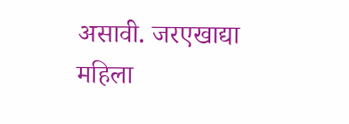असावी. जरएखाद्या महिला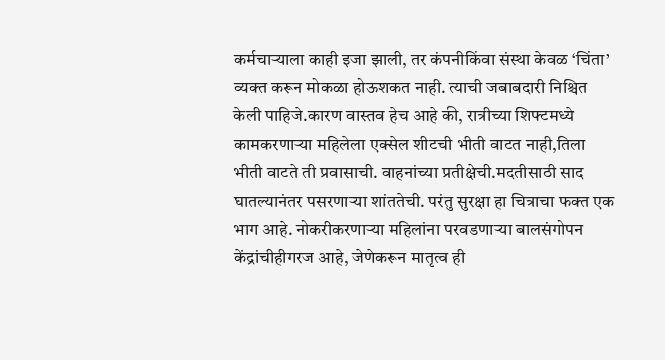कर्मचाऱ्याला काही इजा झाली, तर कंपनीकिंवा संस्था केवळ ‘चिंता’ व्यक्त करून मोकळा होऊशकत नाही. त्याची जबाबदारी निश्चित केली पाहिजे.कारण वास्तव हेच आहे की, रात्रीच्या शिफ्टमध्ये कामकरणाऱ्या महिलेला एक्सेल शीटची भीती वाटत नाही,तिला भीती वाटते ती प्रवासाची. वाहनांच्या प्रतीक्षेची.मदतीसाठी साद घातल्यानंतर पसरणाऱ्या शांततेची. परंतु सुरक्षा हा चित्राचा फक्त एक भाग आहे. नोकरीकरणाऱ्या महिलांना परवडणाऱ्या बालसंगोपन केंद्रांचीहीगरज आहे, जेणेकरून मातृत्व ही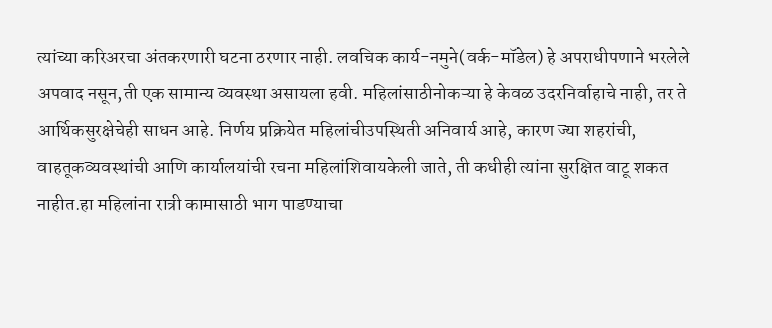त्यांच्या करिअरचा अंतकरणारी घटना ठरणार नाही. लवचिक कार्य-नमुने(वर्क-मॉडेल) हे अपराधीपणाने भरलेले अपवाद नसून,ती एक सामान्य व्यवस्था असायला हवी. महिलांसाठीनोकऱ्या हे केवळ उदरनिर्वाहाचे नाही, तर ते आर्थिकसुरक्षेचेही साधन आहे. निर्णय प्रक्रियेत महिलांचीउपस्थिती अनिवार्य आहे, कारण ज्या शहरांची, वाहतूकव्यवस्थांची आणि कार्यालयांची रचना महिलांशिवायकेली जाते, ती कधीही त्यांना सुरक्षित वाटू शकत नाहीत.हा महिलांना रात्री कामासाठी भाग पाडण्याचा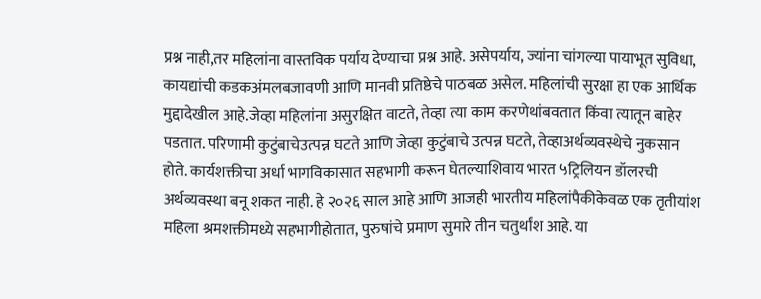प्रश्न नाही,तर महिलांना वास्तविक पर्याय देण्याचा प्रश्न आहे. असेपर्याय, ज्यांना चांगल्या पायाभूत सुविधा, कायद्यांची कडकअंमलबजावणी आणि मानवी प्रतिष्ठेचे पाठबळ असेल. महिलांची सुरक्षा हा एक आर्थिक मुद्दादेखील आहे.जेव्हा महिलांना असुरक्षित वाटते, तेव्हा त्या काम करणेथांबवतात किंवा त्यातून बाहेर पडतात. परिणामी कुटुंबाचेउत्पन्न घटते आणि जेव्हा कुटुंबाचे उत्पन्न घटते, तेव्हाअर्थव्यवस्थेचे नुकसान होते. कार्यशक्तीचा अर्धा भागविकासात सहभागी करून घेतल्याशिवाय भारत ५ट्रिलियन डॉलरची अर्थव्यवस्था बनू शकत नाही. हे २०२६ साल आहे आणि आजही भारतीय महिलांपैकीकेवळ एक तृतीयांश महिला श्रमशक्तीमध्ये सहभागीहोतात, पुरुषांचे प्रमाण सुमारे तीन चतुर्थांश आहे. या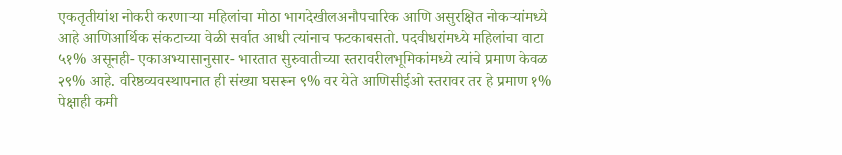एकतृतीयांश नोकरी करणाऱ्या महिलांचा मोठा भागदेखीलअनौपचारिक आणि असुरक्षित नोकऱ्यांमध्ये आहे आणिआर्थिक संकटाच्या वेळी सर्वात आधी त्यांनाच फटकाबसतो. पदवीधरांमध्ये महिलांचा वाटा ५१% असूनही- एकाअभ्यासानुसार- भारतात सुरुवातीच्या स्तरावरीलभूमिकांमध्ये त्यांचे प्रमाण केवळ २९% आहे. वरिष्ठव्यवस्थापनात ही संख्या घसरून ९% वर येते आणिसीईओ स्तरावर तर हे प्रमाण १% पेक्षाही कमी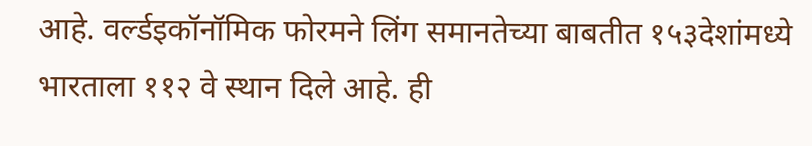आहे. वर्ल्डइकॉनॉमिक फोरमने लिंग समानतेच्या बाबतीत १५३देशांमध्ये भारताला ११२ वे स्थान दिले आहे. ही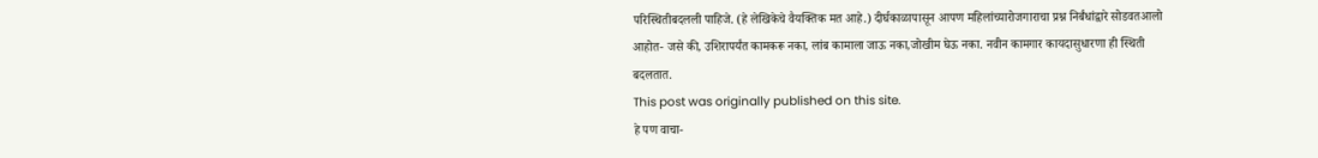परिस्थितीबदलली पाहिजे. (हे लेखिकेचे वैयक्तिक मत आहे.) दीर्घकाळापासून आपण महिलांच्यारोजगाराचा प्रश्न निर्बंधांद्वारे सोडवतआलो आहोत- जसे की, उशिरापर्यंत कामकरू नका, लांब कामाला जाऊ नका,जोखीम घेऊ नका. नवीन कामगार कायदासुधारणा ही स्थिती बदलतात.
This post was originally published on this site.
हे पण वाचा-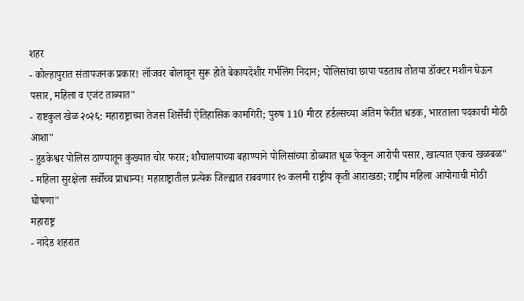शहर
- कोल्हापुरात संतापजनक प्रकार! लॉजवर बोलावून सुरू होते बेकायदेशीर गर्भलिंग निदान; पोलिसांचा छापा पडताच तोतया डॉक्टर मशीन घेऊन पसार, महिला व एजंट ताब्यात"
- राष्टकुल खेळ २०२६: महाराष्ट्राच्या तेजस शिर्सेची ऐतिहासिक कामगिरी; पुरुष 110 मीटर हर्डल्सच्या अंतिम फेरीत धडक, भारताला पदकाची मोठी आशा"
- हुडकेश्वर पोलिस ठाण्यातून कुख्यात चोर फरार; शौचालयाच्या बहाण्याने पोलिसांच्या डोळ्यात धूळ फेकून आरोपी पसार, खात्यात एकच खळबळ"
- महिला सुरक्षेला सर्वोच्च प्राधान्य! महाराष्ट्रातील प्रत्येक जिल्ह्यात राबवणार १० कलमी राष्ट्रीय कृती आराखडा; राष्ट्रीय महिला आयोगाची मोठी घोषणा"
महाराष्ट्र
- नांदेड शहरात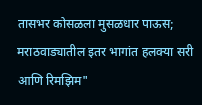तासभर कोसळला मुसळधार पाऊस; मराठवाड्यातील इतर भागांत हलक्या सरी आणि रिमझिम"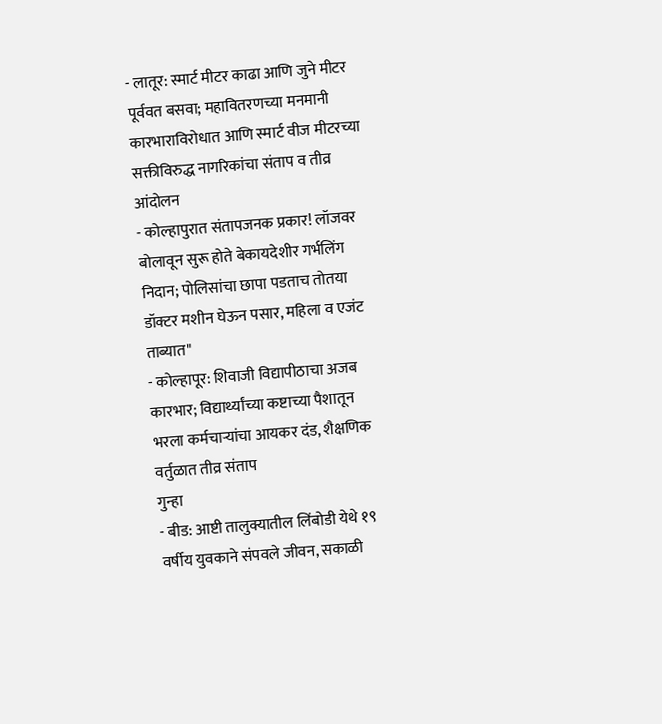- लातूर: स्मार्ट मीटर काढा आणि जुने मीटर पूर्ववत बसवा; महावितरणच्या मनमानी कारभाराविरोधात आणि स्मार्ट वीज मीटरच्या सक्तीविरुद्ध नागरिकांचा संताप व तीव्र आंदोलन
- कोल्हापुरात संतापजनक प्रकार! लॉजवर बोलावून सुरू होते बेकायदेशीर गर्भलिंग निदान; पोलिसांचा छापा पडताच तोतया डॉक्टर मशीन घेऊन पसार, महिला व एजंट ताब्यात"
- कोल्हापूर: शिवाजी विद्यापीठाचा अजब कारभार; विद्यार्थ्यांच्या कष्टाच्या पैशातून भरला कर्मचाऱ्यांचा आयकर दंड, शैक्षणिक वर्तुळात तीव्र संताप
गुन्हा
- बीड: आष्टी तालुक्यातील लिंबोडी येथे १९ वर्षीय युवकाने संपवले जीवन, सकाळी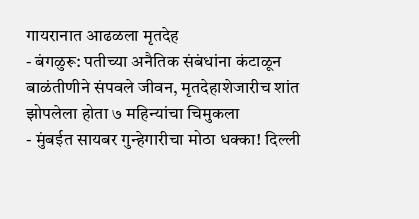गायरानात आढळला मृतदेह
- बंगळुरू: पतीच्या अनैतिक संबंधांना कंटाळून बाळंतीणीने संपवले जीवन, मृतदेहाशेजारीच शांत झोपलेला होता ७ महिन्यांचा चिमुकला
- मुंबईत सायबर गुन्हेगारीचा मोठा धक्का! दिल्ली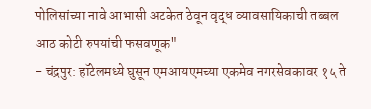पोलिसांच्या नावे आभासी अटकेत ठेवून वृद्ध व्यावसायिकाची तब्बल आठ कोटी रुपयांची फसवणूक"
- चंद्रपुर: हॉटेलमध्ये घुसून एमआयएमच्या एकमेव नगरसेवकावर १५ ते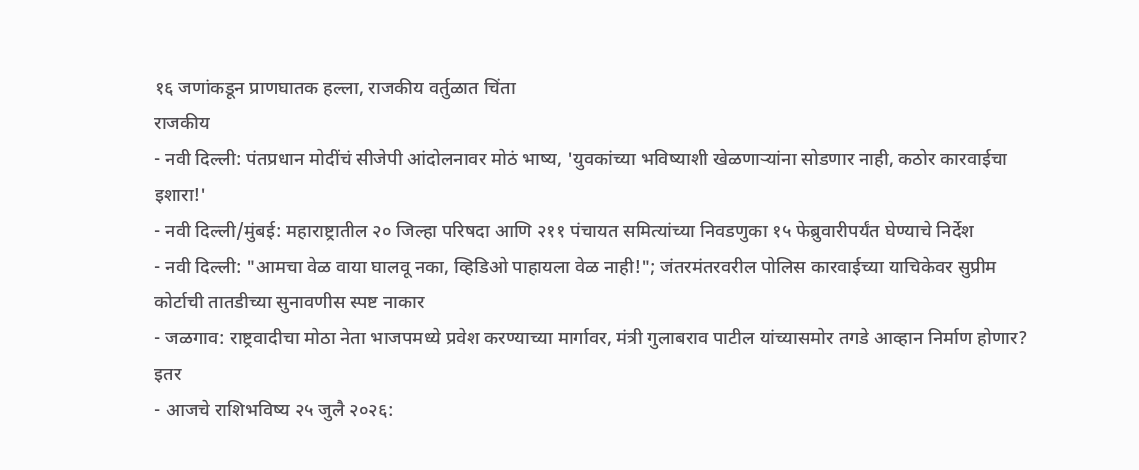१६ जणांकडून प्राणघातक हल्ला, राजकीय वर्तुळात चिंता
राजकीय
- नवी दिल्ली: पंतप्रधान मोदींचं सीजेपी आंदोलनावर मोठं भाष्य, 'युवकांच्या भविष्याशी खेळणाऱ्यांना सोडणार नाही, कठोर कारवाईचा इशारा!'
- नवी दिल्ली/मुंबई: महाराष्ट्रातील २० जिल्हा परिषदा आणि २११ पंचायत समित्यांच्या निवडणुका १५ फेब्रुवारीपर्यंत घेण्याचे निर्देश
- नवी दिल्ली: "आमचा वेळ वाया घालवू नका, व्हिडिओ पाहायला वेळ नाही!"; जंतरमंतरवरील पोलिस कारवाईच्या याचिकेवर सुप्रीम कोर्टाची तातडीच्या सुनावणीस स्पष्ट नाकार
- जळगाव: राष्ट्रवादीचा मोठा नेता भाजपमध्ये प्रवेश करण्याच्या मार्गावर, मंत्री गुलाबराव पाटील यांच्यासमोर तगडे आव्हान निर्माण होणार?
इतर
- आजचे राशिभविष्य २५ जुलै २०२६: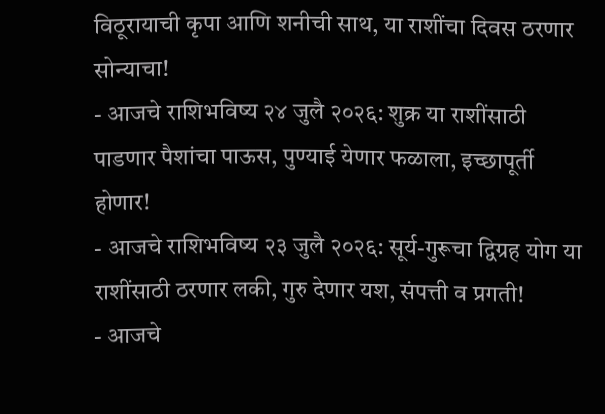विठूरायाची कृपा आणि शनीची साथ, या राशींचा दिवस ठरणार सोन्याचा!
- आजचे राशिभविष्य २४ जुलै २०२६: शुक्र या राशींसाठी पाडणार पैशांचा पाऊस, पुण्याई येणार फळाला, इच्छापूर्ती होणार!
- आजचे राशिभविष्य २३ जुलै २०२६: सूर्य-गुरूचा द्विग्रह योग या राशींसाठी ठरणार लकी, गुरु देणार यश, संपत्ती व प्रगती!
- आजचे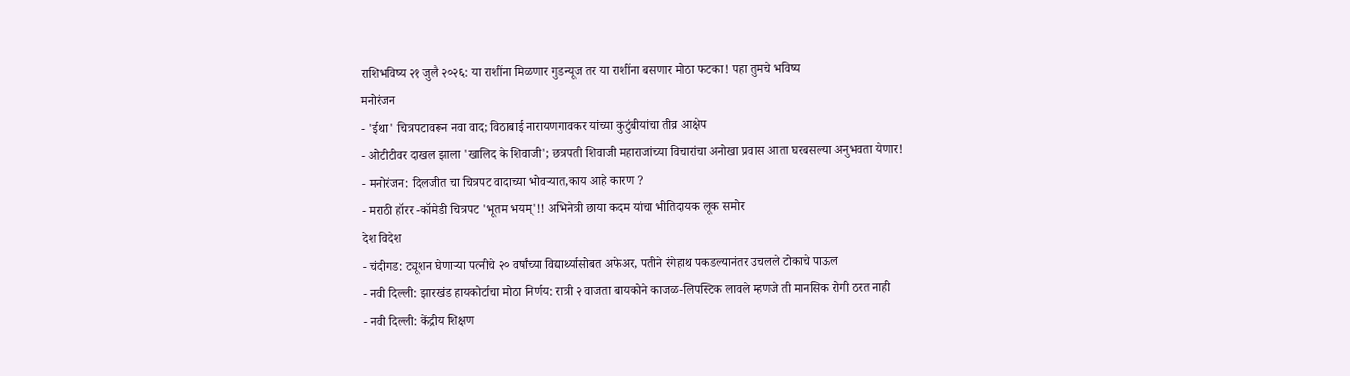राशिभविष्य २१ जुलै २०२६: या राशींना मिळणार गुडन्यूज तर या राशींना बसणार मोठा फटका! पहा तुमचे भविष्य
मनोरंजन
- 'ईथा' चित्रपटावरून नवा वाद; विठाबाई नारायणगावकर यांच्या कुटुंबीयांचा तीव्र आक्षेप
- ओटीटीवर दाखल झाला 'खालिद के शिवाजी'; छत्रपती शिवाजी महाराजांच्या विचारांचा अनोखा प्रवास आता घरबसल्या अनुभवता येणार!
- मनोरंजन: दिलजीत चा चित्रपट वादाच्या भोवऱ्यात,काय आहे कारण ?
- मराठी हॉरर -कॉमेडी चित्रपट 'भूतम भयम्'!! अभिनेत्री छाया कदम यांचा भीतिदायक लूक समोर
देश विदेश
- चंदीगड: ट्यूशन घेणाऱ्या पत्नीचे २० वर्षांच्या विद्यार्थ्यासोबत अफेअर, पतीने रंगेहाथ पकडल्यानंतर उचलले टोकाचे पाऊल
- नवी दिल्ली: झारखंड हायकोर्टाचा मोठा निर्णय: रात्री २ वाजता बायकोने काजळ-लिपस्टिक लावले म्हणजे ती मानसिक रोगी ठरत नाही
- नवी दिल्ली: केंद्रीय शिक्षण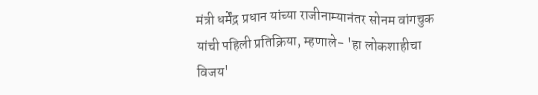मंत्री धर्मेंद्र प्रधान यांच्या राजीनाम्यानंतर सोनम वांगचुक यांची पहिली प्रतिक्रिया, म्हणाले- 'हा लोकशाहीचा विजय'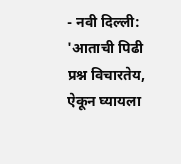- नवी दिल्ली: 'आताची पिढी प्रश्न विचारतेय, ऐकून घ्यायला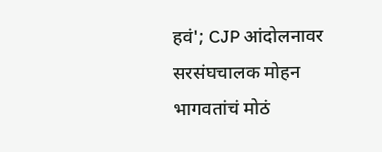हवं'; CJP आंदोलनावर सरसंघचालक मोहन भागवतांचं मोठं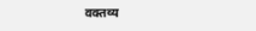वक्तव्य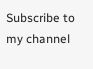Subscribe to my channel